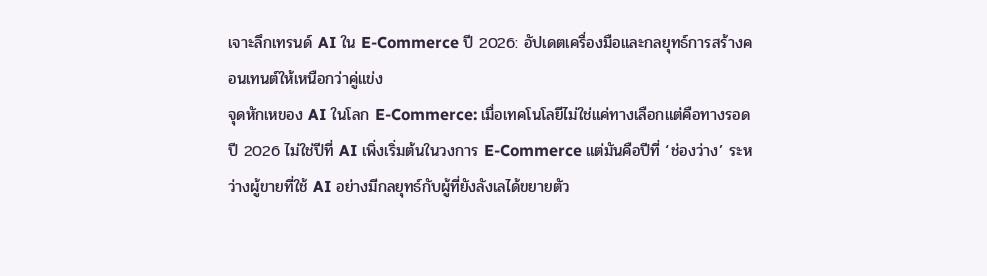เจาะลึกเทรนด์ AI ใน E-Commerce ปี 2026: อัปเดตเครื่องมือและกลยุทธ์การสร้างคอนเทนต์ให้เหนือกว่าคู่แข่ง
จุดหักเหของ AI ในโลก E-Commerce: เมื่อเทคโนโลยีไม่ใช่แค่ทางเลือกแต่คือทางรอด
ปี 2026 ไม่ใช่ปีที่ AI เพิ่งเริ่มต้นในวงการ E-Commerce แต่มันคือปีที่ ‘ช่องว่าง’ ระหว่างผู้ขายที่ใช้ AI อย่างมีกลยุทธ์กับผู้ที่ยังลังเลได้ขยายตัว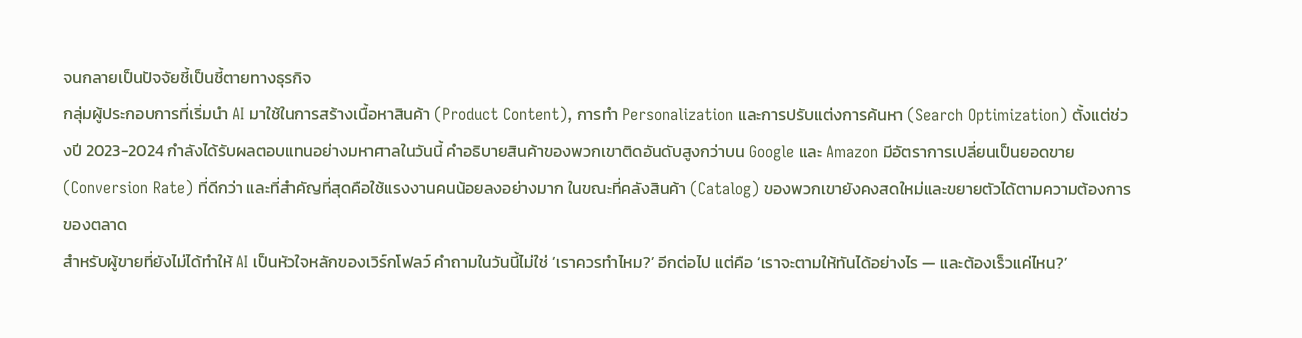จนกลายเป็นปัจจัยชี้เป็นชี้ตายทางธุรกิจ
กลุ่มผู้ประกอบการที่เริ่มนำ AI มาใช้ในการสร้างเนื้อหาสินค้า (Product Content), การทำ Personalization และการปรับแต่งการค้นหา (Search Optimization) ตั้งแต่ช่วงปี 2023-2024 กำลังได้รับผลตอบแทนอย่างมหาศาลในวันนี้ คำอธิบายสินค้าของพวกเขาติดอันดับสูงกว่าบน Google และ Amazon มีอัตราการเปลี่ยนเป็นยอดขาย (Conversion Rate) ที่ดีกว่า และที่สำคัญที่สุดคือใช้แรงงานคนน้อยลงอย่างมาก ในขณะที่คลังสินค้า (Catalog) ของพวกเขายังคงสดใหม่และขยายตัวได้ตามความต้องการของตลาด
สำหรับผู้ขายที่ยังไม่ได้ทำให้ AI เป็นหัวใจหลักของเวิร์กโฟลว์ คำถามในวันนี้ไม่ใช่ ‘เราควรทำไหม?’ อีกต่อไป แต่คือ ‘เราจะตามให้ทันได้อย่างไร — และต้องเร็วแค่ไหน?’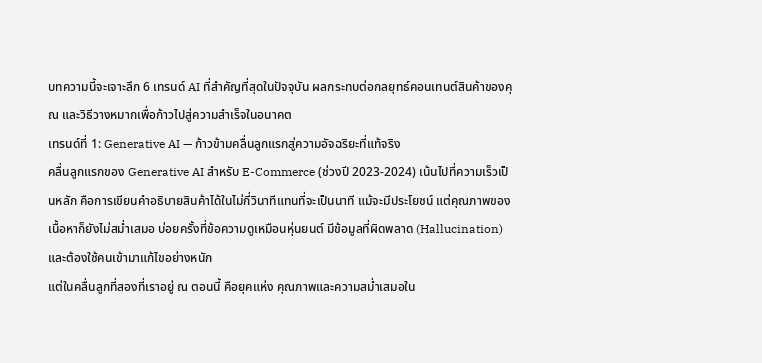บทความนี้จะเจาะลึก 6 เทรนด์ AI ที่สำคัญที่สุดในปัจจุบัน ผลกระทบต่อกลยุทธ์คอนเทนต์สินค้าของคุณ และวิธีวางหมากเพื่อก้าวไปสู่ความสำเร็จในอนาคต
เทรนด์ที่ 1: Generative AI — ก้าวข้ามคลื่นลูกแรกสู่ความอัจฉริยะที่แท้จริง
คลื่นลูกแรกของ Generative AI สำหรับ E-Commerce (ช่วงปี 2023-2024) เน้นไปที่ความเร็วเป็นหลัก คือการเขียนคำอธิบายสินค้าได้ในไม่กี่วินาทีแทนที่จะเป็นนาที แม้จะมีประโยชน์ แต่คุณภาพของเนื้อหาก็ยังไม่สม่ำเสมอ บ่อยครั้งที่ข้อความดูเหมือนหุ่นยนต์ มีข้อมูลที่ผิดพลาด (Hallucination) และต้องใช้คนเข้ามาแก้ไขอย่างหนัก
แต่ในคลื่นลูกที่สองที่เราอยู่ ณ ตอนนี้ คือยุคแห่ง คุณภาพและความสม่ำเสมอใน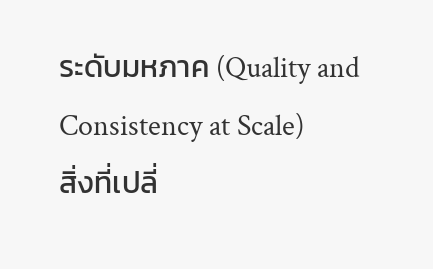ระดับมหภาค (Quality and Consistency at Scale)
สิ่งที่เปลี่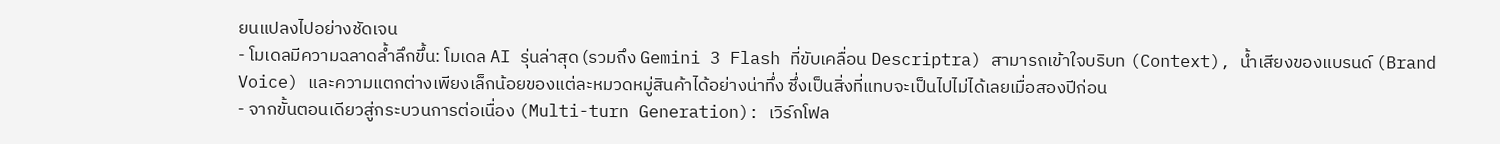ยนแปลงไปอย่างชัดเจน
- โมเดลมีความฉลาดล้ำลึกขึ้น: โมเดล AI รุ่นล่าสุด (รวมถึง Gemini 3 Flash ที่ขับเคลื่อน Descriptra) สามารถเข้าใจบริบท (Context), น้ำเสียงของแบรนด์ (Brand Voice) และความแตกต่างเพียงเล็กน้อยของแต่ละหมวดหมู่สินค้าได้อย่างน่าทึ่ง ซึ่งเป็นสิ่งที่แทบจะเป็นไปไม่ได้เลยเมื่อสองปีก่อน
- จากขั้นตอนเดียวสู่กระบวนการต่อเนื่อง (Multi-turn Generation): เวิร์กโฟล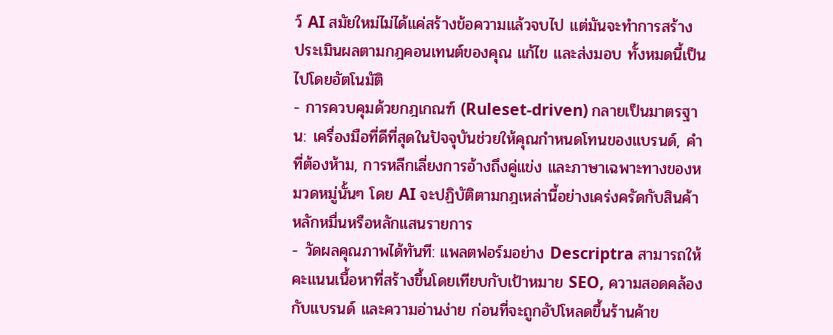ว์ AI สมัยใหม่ไม่ได้แค่สร้างข้อความแล้วจบไป แต่มันจะทำการสร้าง ประเมินผลตามกฎคอนเทนต์ของคุณ แก้ไข และส่งมอบ ทั้งหมดนี้เป็นไปโดยอัตโนมัติ
- การควบคุมด้วยกฎเกณฑ์ (Ruleset-driven) กลายเป็นมาตรฐาน: เครื่องมือที่ดีที่สุดในปัจจุบันช่วยให้คุณกำหนดโทนของแบรนด์, คำที่ต้องห้าม, การหลีกเลี่ยงการอ้างถึงคู่แข่ง และภาษาเฉพาะทางของหมวดหมู่นั้นๆ โดย AI จะปฏิบัติตามกฎเหล่านี้อย่างเคร่งครัดกับสินค้าหลักหมื่นหรือหลักแสนรายการ
- วัดผลคุณภาพได้ทันที: แพลตฟอร์มอย่าง Descriptra สามารถให้คะแนนเนื้อหาที่สร้างขึ้นโดยเทียบกับเป้าหมาย SEO, ความสอดคล้องกับแบรนด์ และความอ่านง่าย ก่อนที่จะถูกอัปโหลดขึ้นร้านค้าข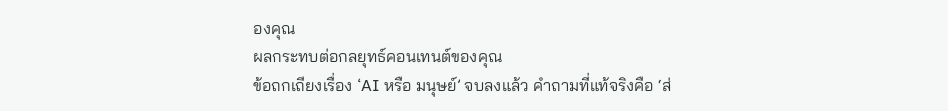องคุณ
ผลกระทบต่อกลยุทธ์คอนเทนต์ของคุณ
ข้อถกเถียงเรื่อง ‘AI หรือ มนุษย์’ จบลงแล้ว คำถามที่แท้จริงคือ ‘ส่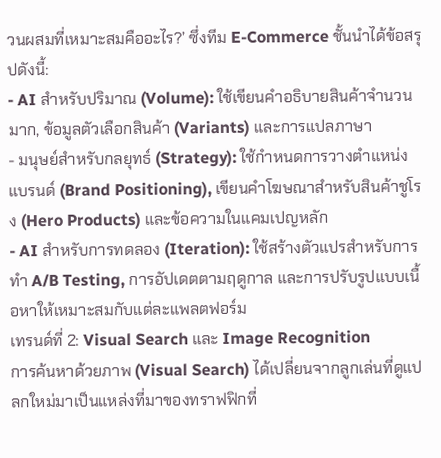วนผสมที่เหมาะสมคืออะไร?’ ซึ่งทีม E-Commerce ชั้นนำได้ข้อสรุปดังนี้:
- AI สำหรับปริมาณ (Volume): ใช้เขียนคำอธิบายสินค้าจำนวนมาก, ข้อมูลตัวเลือกสินค้า (Variants) และการแปลภาษา
- มนุษย์สำหรับกลยุทธ์ (Strategy): ใช้กำหนดการวางตำแหน่งแบรนด์ (Brand Positioning), เขียนคำโฆษณาสำหรับสินค้าชูโรง (Hero Products) และข้อความในแคมเปญหลัก
- AI สำหรับการทดลอง (Iteration): ใช้สร้างตัวแปรสำหรับการทำ A/B Testing, การอัปเดตตามฤดูกาล และการปรับรูปแบบเนื้อหาให้เหมาะสมกับแต่ละแพลตฟอร์ม
เทรนด์ที่ 2: Visual Search และ Image Recognition
การค้นหาด้วยภาพ (Visual Search) ได้เปลี่ยนจากลูกเล่นที่ดูแปลกใหม่มาเป็นแหล่งที่มาของทราฟฟิกที่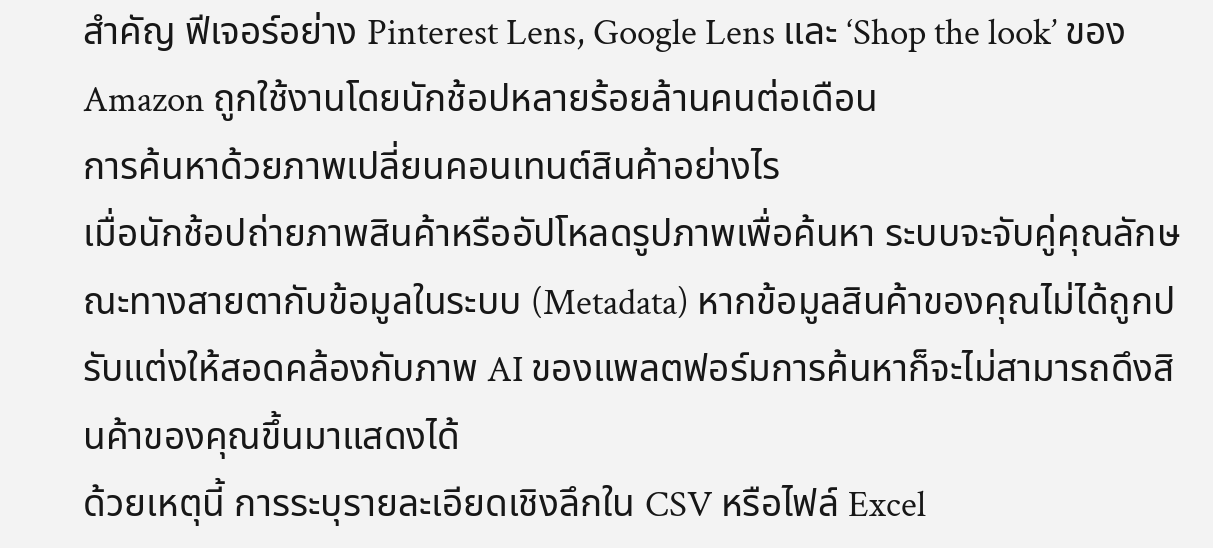สำคัญ ฟีเจอร์อย่าง Pinterest Lens, Google Lens และ ‘Shop the look’ ของ Amazon ถูกใช้งานโดยนักช้อปหลายร้อยล้านคนต่อเดือน
การค้นหาด้วยภาพเปลี่ยนคอนเทนต์สินค้าอย่างไร
เมื่อนักช้อปถ่ายภาพสินค้าหรืออัปโหลดรูปภาพเพื่อค้นหา ระบบจะจับคู่คุณลักษณะทางสายตากับข้อมูลในระบบ (Metadata) หากข้อมูลสินค้าของคุณไม่ได้ถูกปรับแต่งให้สอดคล้องกับภาพ AI ของแพลตฟอร์มการค้นหาก็จะไม่สามารถดึงสินค้าของคุณขึ้นมาแสดงได้
ด้วยเหตุนี้ การระบุรายละเอียดเชิงลึกใน CSV หรือไฟล์ Excel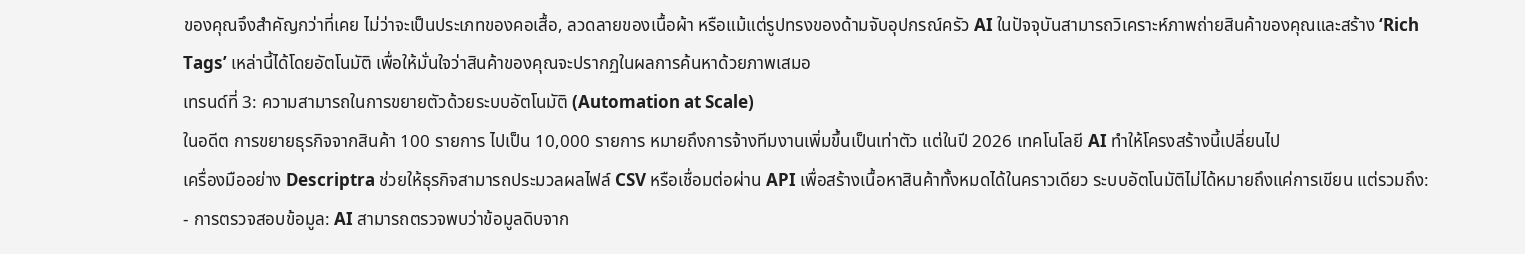ของคุณจึงสำคัญกว่าที่เคย ไม่ว่าจะเป็นประเภทของคอเสื้อ, ลวดลายของเนื้อผ้า หรือแม้แต่รูปทรงของด้ามจับอุปกรณ์ครัว AI ในปัจจุบันสามารถวิเคราะห์ภาพถ่ายสินค้าของคุณและสร้าง ‘Rich Tags’ เหล่านี้ได้โดยอัตโนมัติ เพื่อให้มั่นใจว่าสินค้าของคุณจะปรากฏในผลการค้นหาด้วยภาพเสมอ
เทรนด์ที่ 3: ความสามารถในการขยายตัวด้วยระบบอัตโนมัติ (Automation at Scale)
ในอดีต การขยายธุรกิจจากสินค้า 100 รายการ ไปเป็น 10,000 รายการ หมายถึงการจ้างทีมงานเพิ่มขึ้นเป็นเท่าตัว แต่ในปี 2026 เทคโนโลยี AI ทำให้โครงสร้างนี้เปลี่ยนไป
เครื่องมืออย่าง Descriptra ช่วยให้ธุรกิจสามารถประมวลผลไฟล์ CSV หรือเชื่อมต่อผ่าน API เพื่อสร้างเนื้อหาสินค้าทั้งหมดได้ในคราวเดียว ระบบอัตโนมัติไม่ได้หมายถึงแค่การเขียน แต่รวมถึง:
- การตรวจสอบข้อมูล: AI สามารถตรวจพบว่าข้อมูลดิบจาก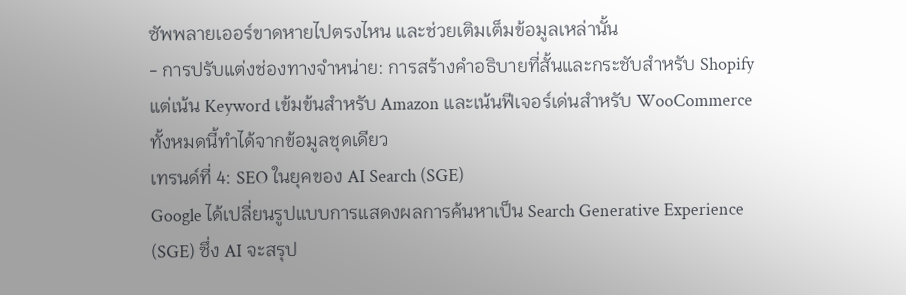ซัพพลายเออร์ขาดหายไปตรงไหน และช่วยเติมเต็มข้อมูลเหล่านั้น
- การปรับแต่งช่องทางจำหน่าย: การสร้างคำอธิบายที่สั้นและกระชับสำหรับ Shopify แต่เน้น Keyword เข้มข้นสำหรับ Amazon และเน้นฟีเจอร์เด่นสำหรับ WooCommerce ทั้งหมดนี้ทำได้จากข้อมูลชุดเดียว
เทรนด์ที่ 4: SEO ในยุคของ AI Search (SGE)
Google ได้เปลี่ยนรูปแบบการแสดงผลการค้นหาเป็น Search Generative Experience (SGE) ซึ่ง AI จะสรุป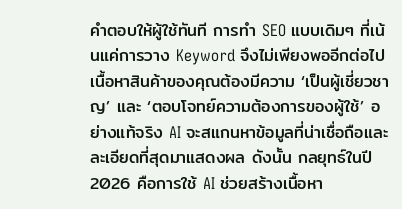คำตอบให้ผู้ใช้ทันที การทำ SEO แบบเดิมๆ ที่เน้นแค่การวาง Keyword จึงไม่เพียงพออีกต่อไป
เนื้อหาสินค้าของคุณต้องมีความ ‘เป็นผู้เชี่ยวชาญ’ และ ‘ตอบโจทย์ความต้องการของผู้ใช้’ อย่างแท้จริง AI จะสแกนหาข้อมูลที่น่าเชื่อถือและละเอียดที่สุดมาแสดงผล ดังนั้น กลยุทธ์ในปี 2026 คือการใช้ AI ช่วยสร้างเนื้อหา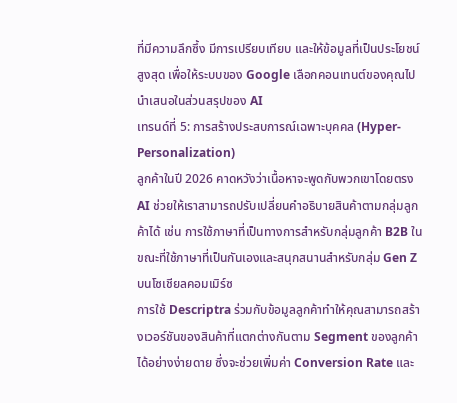ที่มีความลึกซึ้ง มีการเปรียบเทียบ และให้ข้อมูลที่เป็นประโยชน์สูงสุด เพื่อให้ระบบของ Google เลือกคอนเทนต์ของคุณไปนำเสนอในส่วนสรุปของ AI
เทรนด์ที่ 5: การสร้างประสบการณ์เฉพาะบุคคล (Hyper-Personalization)
ลูกค้าในปี 2026 คาดหวังว่าเนื้อหาจะพูดกับพวกเขาโดยตรง AI ช่วยให้เราสามารถปรับเปลี่ยนคำอธิบายสินค้าตามกลุ่มลูกค้าได้ เช่น การใช้ภาษาที่เป็นทางการสำหรับกลุ่มลูกค้า B2B ในขณะที่ใช้ภาษาที่เป็นกันเองและสนุกสนานสำหรับกลุ่ม Gen Z บนโซเชียลคอมเมิร์ซ
การใช้ Descriptra ร่วมกับข้อมูลลูกค้าทำให้คุณสามารถสร้างเวอร์ชันของสินค้าที่แตกต่างกันตาม Segment ของลูกค้าได้อย่างง่ายดาย ซึ่งจะช่วยเพิ่มค่า Conversion Rate และ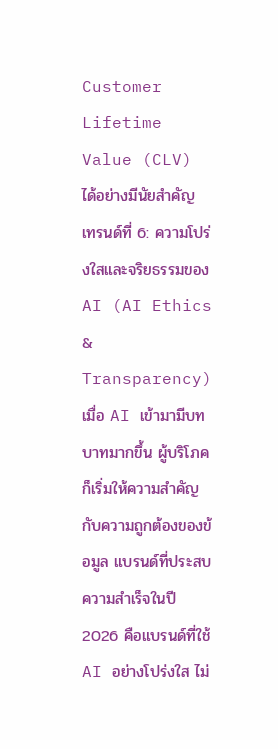Customer Lifetime Value (CLV) ได้อย่างมีนัยสำคัญ
เทรนด์ที่ 6: ความโปร่งใสและจริยธรรมของ AI (AI Ethics & Transparency)
เมื่อ AI เข้ามามีบทบาทมากขึ้น ผู้บริโภคก็เริ่มให้ความสำคัญกับความถูกต้องของข้อมูล แบรนด์ที่ประสบความสำเร็จในปี 2026 คือแบรนด์ที่ใช้ AI อย่างโปร่งใส ไม่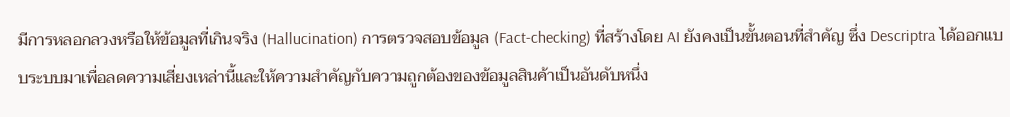มีการหลอกลวงหรือให้ข้อมูลที่เกินจริง (Hallucination) การตรวจสอบข้อมูล (Fact-checking) ที่สร้างโดย AI ยังคงเป็นขั้นตอนที่สำคัญ ซึ่ง Descriptra ได้ออกแบบระบบมาเพื่อลดความเสี่ยงเหล่านี้และให้ความสำคัญกับความถูกต้องของข้อมูลสินค้าเป็นอันดับหนึ่ง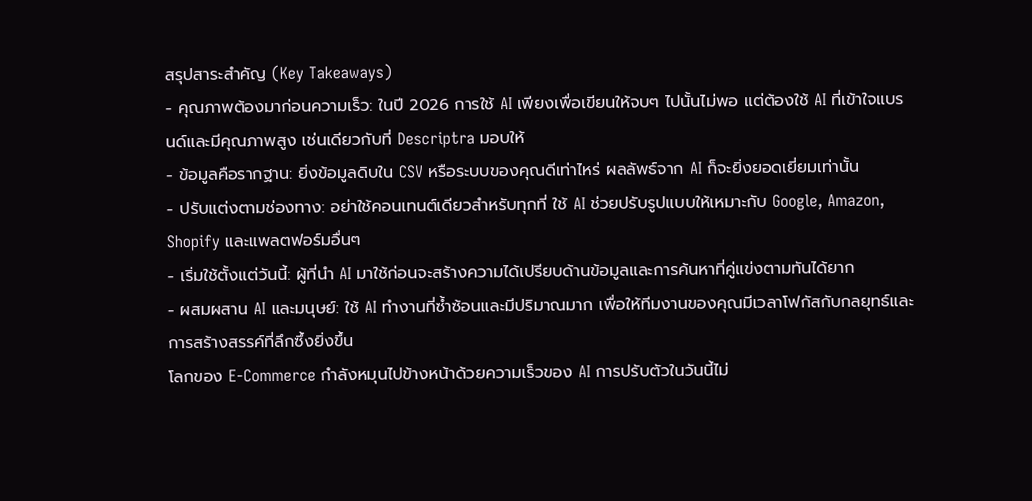สรุปสาระสำคัญ (Key Takeaways)
- คุณภาพต้องมาก่อนความเร็ว: ในปี 2026 การใช้ AI เพียงเพื่อเขียนให้จบๆ ไปนั้นไม่พอ แต่ต้องใช้ AI ที่เข้าใจแบรนด์และมีคุณภาพสูง เช่นเดียวกับที่ Descriptra มอบให้
- ข้อมูลคือรากฐาน: ยิ่งข้อมูลดิบใน CSV หรือระบบของคุณดีเท่าไหร่ ผลลัพธ์จาก AI ก็จะยิ่งยอดเยี่ยมเท่านั้น
- ปรับแต่งตามช่องทาง: อย่าใช้คอนเทนต์เดียวสำหรับทุกที่ ใช้ AI ช่วยปรับรูปแบบให้เหมาะกับ Google, Amazon, Shopify และแพลตฟอร์มอื่นๆ
- เริ่มใช้ตั้งแต่วันนี้: ผู้ที่นำ AI มาใช้ก่อนจะสร้างความได้เปรียบด้านข้อมูลและการค้นหาที่คู่แข่งตามทันได้ยาก
- ผสมผสาน AI และมนุษย์: ใช้ AI ทำงานที่ซ้ำซ้อนและมีปริมาณมาก เพื่อให้ทีมงานของคุณมีเวลาโฟกัสกับกลยุทธ์และการสร้างสรรค์ที่ลึกซึ้งยิ่งขึ้น
โลกของ E-Commerce กำลังหมุนไปข้างหน้าด้วยความเร็วของ AI การปรับตัวในวันนี้ไม่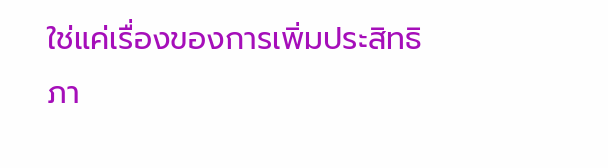ใช่แค่เรื่องของการเพิ่มประสิทธิภา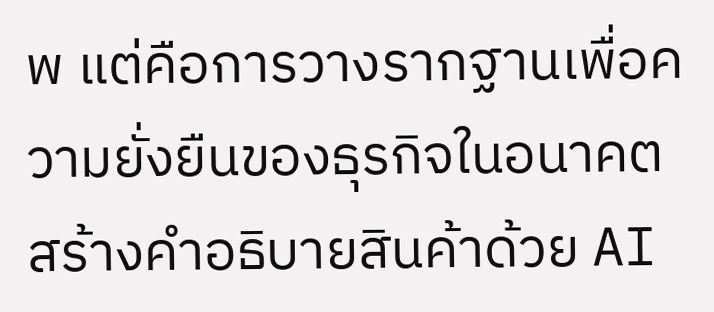พ แต่คือการวางรากฐานเพื่อความยั่งยืนของธุรกิจในอนาคต
สร้างคำอธิบายสินค้าด้วย AI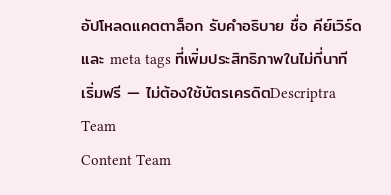อัปโหลดแคตตาล็อก รับคำอธิบาย ชื่อ คีย์เวิร์ด และ meta tags ที่เพิ่มประสิทธิภาพในไม่กี่นาที
เริ่มฟรี — ไม่ต้องใช้บัตรเครดิตDescriptra Team
Content Team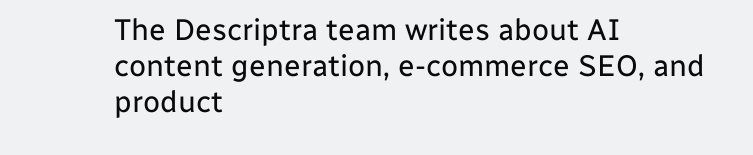The Descriptra team writes about AI content generation, e-commerce SEO, and product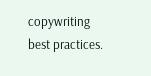copywriting best practices.